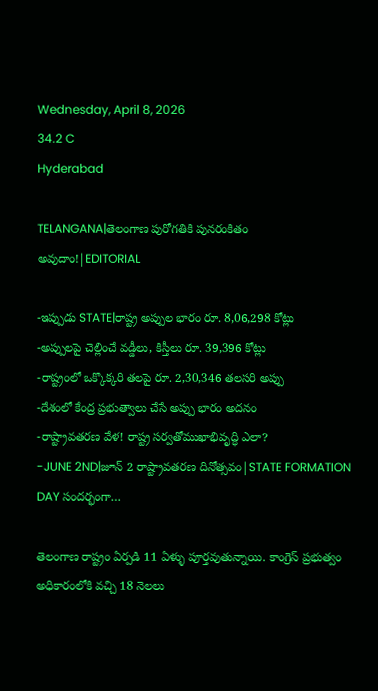Wednesday, April 8, 2026
34.2 C
Hyderabad

TELANGANA|తెలంగాణ పురోగతికి పునరంకితం అవుదాం!|EDITORIAL

-ఇప్పుడు STATE|రాష్ట్ర అప్పుల భారం రూ. 8,06,298 కోట్లు
-అప్పులపై చెల్లించే వడ్డీలు, కిస్తీలు రూ. 39,396 కోట్లు
-రాష్ట్రంలో ఒక్కొక్కరి తలపై రూ. 2,30,346 తలసరి అప్పు
-దేశంలో కేంద్ర ప్రభుత్వాలు చేసే అప్పు భారం అదనం
-రాష్ట్రావతరణ వేళ! రాష్ట్ర సర్వతోముఖాభివృద్ధి ఎలా?
-JUNE 2ND|జూన్ 2 రాష్ట్రావతరణ దినోత్సవం|STATE FORMATION DAY సందర్భంగా…

తెలంగాణ రాష్ట్రం ఏర్పడి 11 ఏళ్ళు పూర్తవుతున్నాయి. కాంగ్రెస్ ప్రభుత్వం అధికారంలోకి వచ్చి 18 నెలలు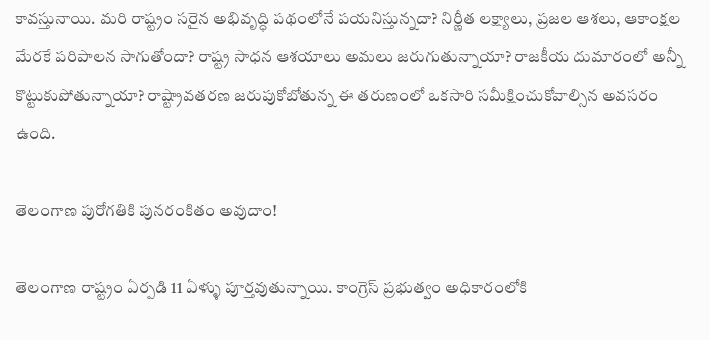కావస్తునాయి. మరి రాష్ట్రం సరైన అభివృద్ధి పథంలోనే పయనిస్తున్నదా? నిర్ణీత లక్ష్యాలు, ప్రజల ఆశలు, ఆకాంక్షల మేరకే పరిపాలన సాగుతోందా? రాష్ట్ర సాధన ఆశయాలు అమలు జరుగుతున్నాయా? రాజకీయ దుమారంలో అన్నీ కొట్టుకుపోతున్నాయా? రాష్ట్రావతరణ జరుపుకోబోతున్న ఈ తరుణంలో ఒకసారి సమీక్షించుకోవాల్సిన అవసరం ఉంది.

తెలంగాణ పురోగతికి పునరంకితం అవుదాం!

తెలంగాణ రాష్ట్రం ఏర్పడి 11 ఏళ్ళు పూర్తవుతున్నాయి. కాంగ్రెస్ ప్రభుత్వం అధికారంలోకి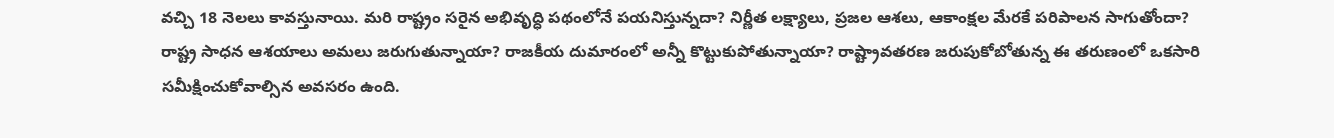వచ్చి 18 నెలలు కావస్తునాయి. మరి రాష్ట్రం సరైన అభివృద్ధి పథంలోనే పయనిస్తున్నదా? నిర్ణీత లక్ష్యాలు, ప్రజల ఆశలు, ఆకాంక్షల మేరకే పరిపాలన సాగుతోందా? రాష్ట్ర సాధన ఆశయాలు అమలు జరుగుతున్నాయా? రాజకీయ దుమారంలో అన్నీ కొట్టుకుపోతున్నాయా? రాష్ట్రావతరణ జరుపుకోబోతున్న ఈ తరుణంలో ఒకసారి సమీక్షించుకోవాల్సిన అవసరం ఉంది.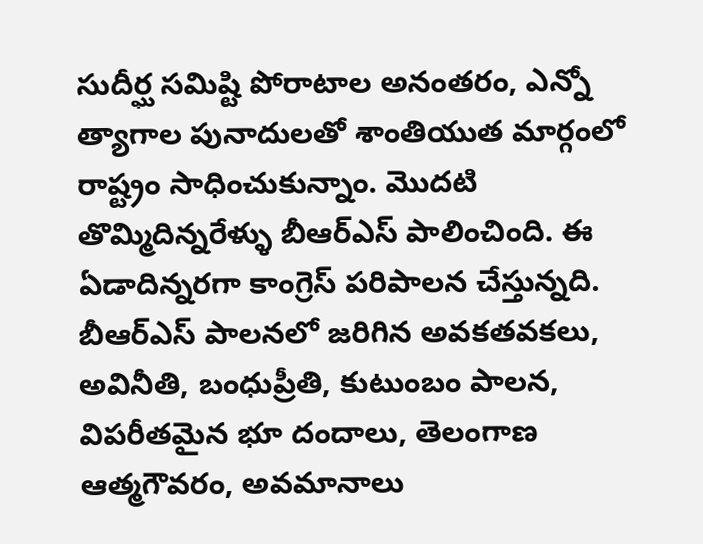సుదీర్ఘ సమిష్టి పోరాటాల అనంతరం, ఎన్నో త్యాగాల పునాదులతో శాంతియుత మార్గంలో రాష్ట్రం సాధించుకున్నాం. మొదటి తొమ్మిదిన్నరేళ్ళు బీఆర్ఎస్ పాలించింది. ఈ ఏడాదిన్నరగా కాంగ్రెస్ పరిపాలన చేస్తున్నది. బీఆర్ఎస్ పాలనలో జరిగిన అవకతవకలు, అవినీతి, బంధుప్రీతి, కుటుంబం పాలన, విపరీతమైన భూ దందాలు, తెలంగాణ ఆత్మగౌవరం, అవమానాలు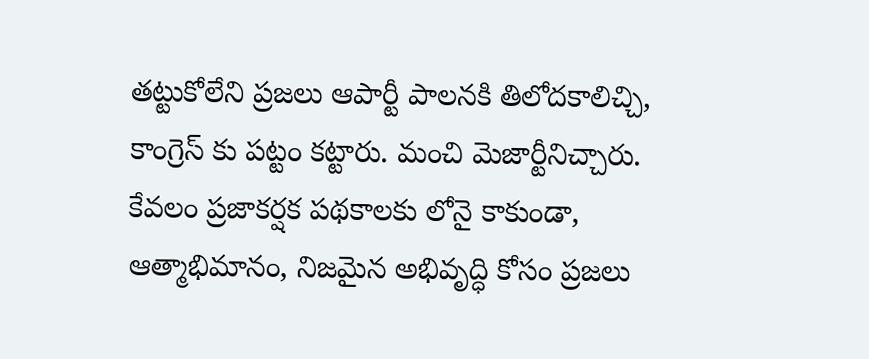తట్టుకోలేని ప్రజలు ఆపార్టీ పాలనకి తిలోదకాలిచ్చి, కాంగ్రెస్ కు పట్టం కట్టారు. మంచి మెజార్టీనిచ్చారు. కేవలం ప్రజాకర్షక పథకాలకు లోనై కాకుండా, ఆత్మాభిమానం, నిజమైన అభివృద్ధి కోసం ప్రజలు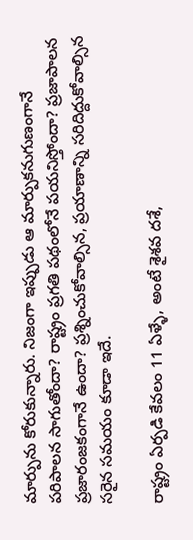మార్పును కోరుకున్నారు. నిజంగా ఇప్పుడు ఆ మార్పుకనుగుణంగానే పరిపాలన సాగుతోందా? రాష్ట్రం ప్రగతి పథంలోనే పయనిస్తోందా? ప్రజాపాలన ప్రజారంజకంగానే ఉందా? ప్రశ్నించుకోవాల్సిన, ప్రయాణాన్ని సరిదిద్దుకోవాల్సిన సరైన సమయం కూడా ఇదే.

రాష్ట్రం ఏర్పడి కేవలం 11 ఏళ్ళే, అంటే శైశవ దశే,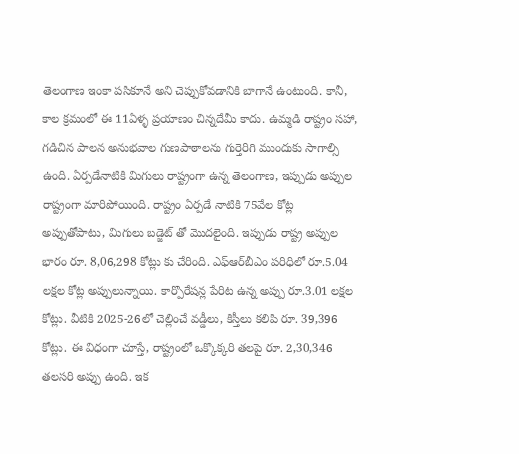తెలంగాణ ఇంకా పసికూనే అని చెప్పుకోవడానికి బాగానే ఉంటుంది. కానీ, కాల క్రమంలో ఈ 11ఏళ్ళ ప్రయాణం చిన్నదేమీ కాదు. ఉమ్మడి రాష్ట్రం సహా, గడిచిన పాలన అనుభవాల గుణపాఠాలను గుర్తెరిగి ముందుకు సాగాల్సి ఉంది. ఏర్పడేనాటికి మిగులు రాష్ట్రంగా ఉన్న తెలంగాణ, ఇప్పుడు అప్పుల రాష్ట్రంగా మారిపోయింది. రాష్ట్రం ఏర్పడే నాటికి 75వేల కోట్ల అప్పుతోపాటు, మిగులు బడ్జెట్ తో మొదలైంది. ఇప్పుడు రాష్ట్ర అప్పుల భారం రూ. 8,06,298 కోట్లు కు చేరింది. ఎఫ్‌ఆర్‌బీఎం పరిధిలో రూ.5.04 లక్షల కోట్ల అప్పులున్నాయి. కార్పొరేషన్ల పేరిట ఉన్న అప్పు రూ.3.01 లక్షల కోట్లు. వీటికి 2025-26లో చెల్లించే వడ్డీలు, కిస్తీలు కలిపి రూ. 39,396 కోట్లు. ఈ విధంగా చూస్తే, రాష్ట్రంలో ఒక్కొక్కరి తలపై రూ. 2,30,346 తలసరి అప్పు ఉంది. ఇక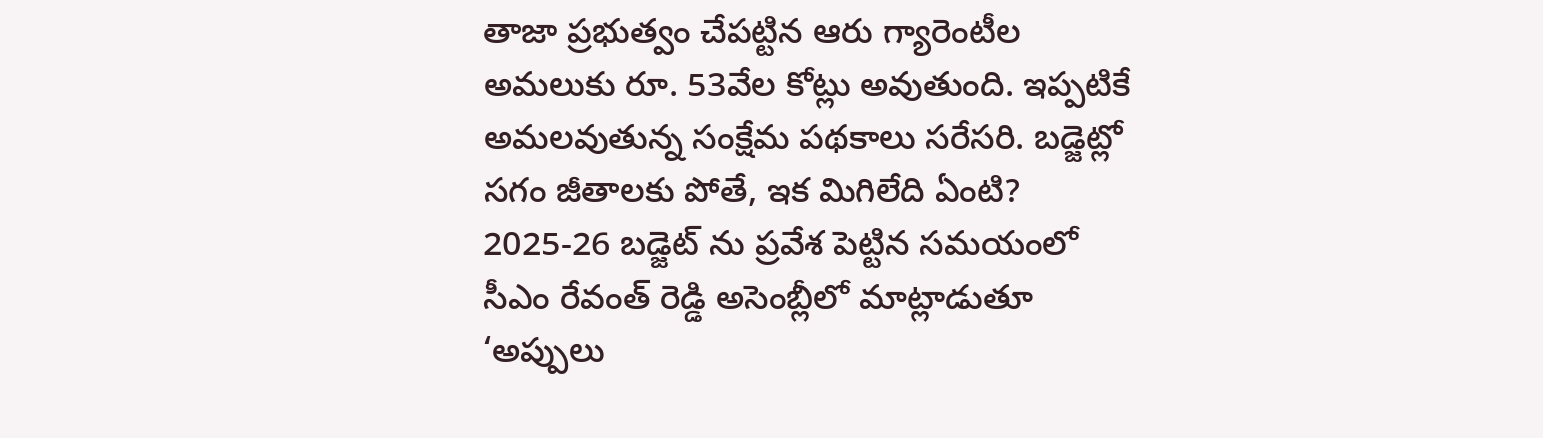తాజా ప్రభుత్వం చేపట్టిన ఆరు గ్యారెంటీల అమలుకు రూ. 53వేల కోట్లు అవుతుంది. ఇప్పటికే అమలవుతున్న సంక్షేమ పథకాలు సరేసరి. బడ్జెట్లో సగం జీతాలకు పోతే, ఇక మిగిలేది ఏంటి? 2025-26 బడ్జెట్ ను ప్రవేశ పెట్టిన సమయంలో సీఎం రేవంత్ రెడ్డి అసెంబ్లీలో మాట్లాడుతూ ‘అప్పులు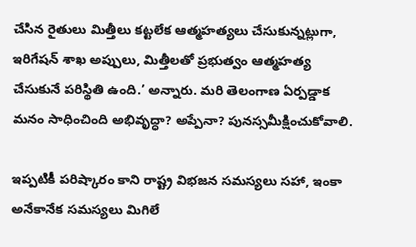చేసిన రైతులు మిత్తీలు కట్టలేక ఆత్మహత్యలు చేసుకున్నట్లుగా, ఇరిగేషన్ శాఖ అప్పులు, మిత్తీలతో ప్రభుత్వం ఆత్మహత్య చేసుకునే పరిస్థితి ఉంది.’ అన్నారు. మరి తెలంగాణ ఏర్పడ్డాక మనం సాధించింది అభివృద్ధా? అప్పేనా? పునస్సమీక్షించుకోవాలి.

ఇప్పటికీ పరిష్కారం కాని రాష్ట్ర విభజన సమస్యలు సహా, ఇంకా అనేకానేక సమస్యలు మిగిలే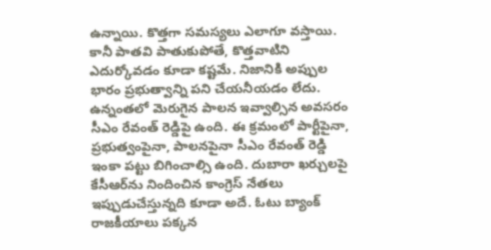ఉన్నాయి. కొత్తగా సమస్యలు ఎలాగూ వస్తాయి. కానీ పాతవి పాతుకుపోతే, కొత్తవాటిని ఎదుర్కోవడం కూడా కష్టమే. నిజానికి అప్పుల భారం ప్రభుత్వాన్ని పని చేయనీయడం లేదు. ఉన్నంతలో మెరుగైన పాలన ఇవ్వాల్సిన అవసరం సీఎం రేవంత్‌ రెడ్డిపై ఉంది. ఈ క్రమంలో పార్టీపైనా, ప్రభుత్వంపైనా, పాలనపైనా సీఎం రేవంత్‌ రెడ్డి ఇంకా పట్టు బిగించాల్సి ఉంది. దుబారా ఖర్చులపై కేసీఆర్‌ను నిందించిన కాంగ్రెస్‌ నేతలు ఇప్పుడుచేస్తున్నది కూడా అదే. ఓటు బ్యాంక్‌ రాజకీయాలు పక్కన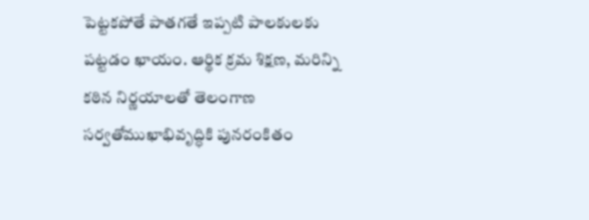పెట్టకపోతే పాతగతే ఇప్పటి పాలకులకు పట్టడం ఖాయం. ఆర్థిక క్రమ శిక్షణ, మరిన్ని కఠిన నిర్ణయాలతో తెలంగాణ సర్వతోముఖాభివృద్ధికి పునరంకితం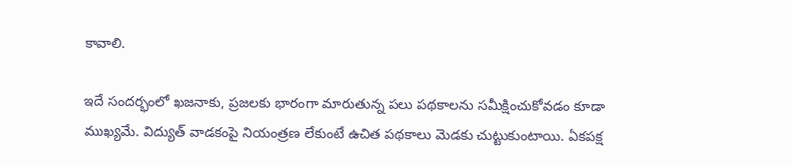కావాలి.

ఇదే సందర్భంలో ఖజనాకు, ప్రజలకు భారంగా మారుతున్న పలు పథకాలను సమీక్షించుకోవడం కూడా ముఖ్యమే. విద్యుత్‌ వాడకంపై నియంత్రణ లేకుంటే ఉచిత పథకాలు మెడకు చుట్టుకుంటాయి. ఏకపక్ష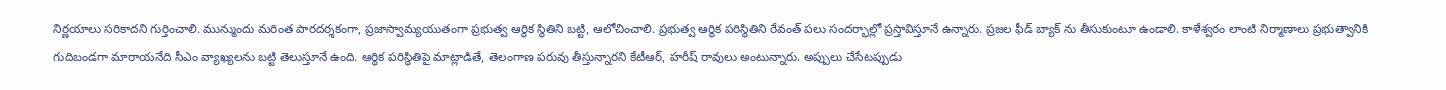నిర్ణయాలు సరికాదని గుర్తించాలి. మున్ముందు మరింత పారదర్శకంగా, ప్రజాస్వామ్యయుతంగా ప్రభుత్వ ఆర్థిక స్థితిని బట్టి, ఆలోచించాలి. ప్రభుత్వ ఆర్థిక పరిస్థితిని రేవంత్‌ పలు సందర్భాల్లో ప్రస్తావిస్తూనే ఉన్నారు. ప్రజల ఫీడ్ బ్యాక్ ను తీసుకుంటూ ఉండాలి. కాళేశ్వరం లాంటి నిర్మాణాలు ప్రభుత్వానికి గుదిబండగా మారాయనేది సీఎం వ్యాఖ్యలను బట్టి తెలుస్తూనే ఉంది. ఆర్థిక పరిస్థితిపై మాట్లాడితే, తెలంగాణ పరువు తీస్తున్నారని కేటీఆర్‌, హరీష్‌ రావులు అంటున్నారు. అప్పులు చేసేటప్పుడు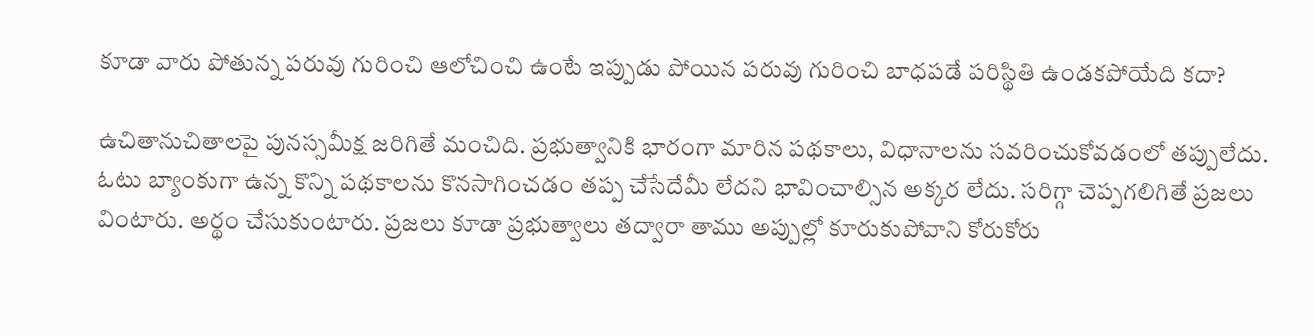కూడా వారు పోతున్న పరువు గురించి ఆలోచించి ఉంటే ఇప్పుడు పోయిన పరువు గురించి బాధపడే పరిస్థితి ఉండకపోయేది కదా?

ఉచితానుచితాలపై పునస్సమీక్ష జరిగితే మంచిది. ప్రభుత్వానికి భారంగా మారిన పథకాలు, విధానాలను సవరించుకోవడంలో తప్పులేదు. ఓటు బ్యాంకుగా ఉన్న కొన్ని పథకాలను కొనసాగించడం తప్ప చేసేదేమీ లేదని భావించాల్సిన అక్కర లేదు. సరిగ్గా చెప్పగలిగితే ప్రజలు వింటారు. అర్థం చేసుకుంటారు. ప్రజలు కూడా ప్రభుత్వాలు తద్వారా తాము అప్పుల్లో కూరుకుపోవాని కోరుకోరు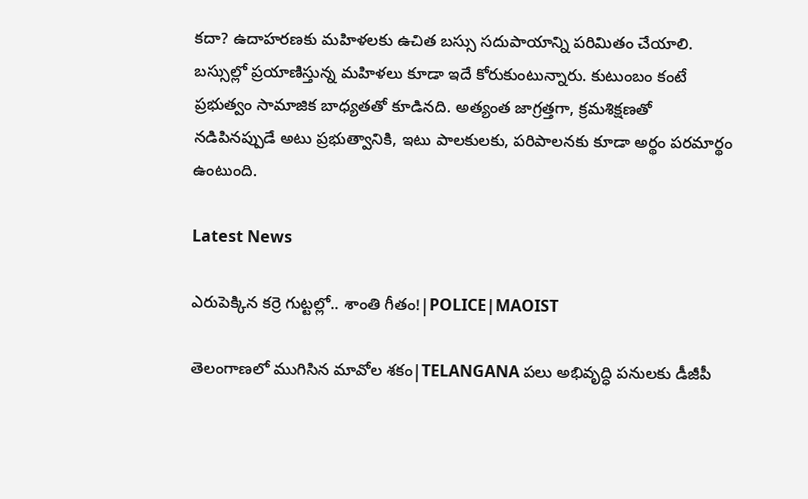కదా? ఉదాహరణకు మహిళలకు ఉచిత బస్సు సదుపాయాన్ని పరిమితం చేయాలి. బస్సుల్లో ప్రయాణిస్తున్న మహిళలు కూడా ఇదే కోరుకుంటున్నారు. కుటుంబం కంటే ప్రభుత్వం సామాజిక బాధ్యతతో కూడినది. అత్యంత జాగ్రత్తగా, క్రమశిక్షణతో నడిపినప్పుడే అటు ప్రభుత్వానికి, ఇటు పాలకులకు, పరిపాలనకు కూడా అర్థం పరమార్థం ఉంటుంది.

Latest News

ఎరుపెక్కిన కర్రె గుట్టల్లో.. శాంతి గీతం!|POLICE|MAOIST

తెలంగాణలో ముగిసిన మావోల శకం|TELANGANA పలు అభివృద్ధి పనులకు డీజీపీ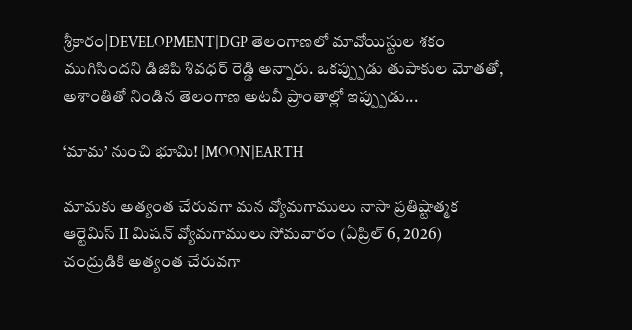శ్రీకారం|DEVELOPMENT|DGP తెలంగాణలో మావోయిస్టుల శకం ముగిసిందని డిజిపి శివధర్ రెడ్డి అన్నారు. ఒకప్ప్పుడు తుపాకుల మోతతో, అశాంతితో నిండిన తెలంగాణ అటవీ ప్రాంతాల్లో ఇప్ప్పుడు...

‘మామ’ నుంచి భూమి! |MOON|EARTH

మామకు అత్యంత చేరువగా మన వ్యోమగాములు నాసా ప్రతిష్టాత్మక ఆర్టెమిస్ II మిషన్ వ్యోమగాములు సోమవారం (ఏప్రిల్ 6, 2026) చంద్రుడికి అత్యంత చేరువగా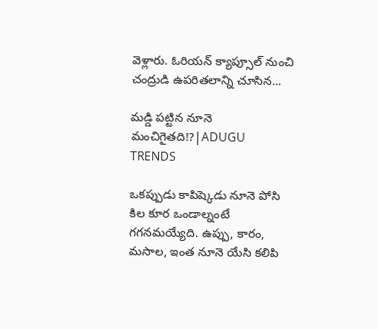వెళ్లారు. ఓరియన్ క్యాప్సూల్ నుంచి చంద్రుడి ఉపరితలాన్ని చూసిన...

మడ్డి పట్టిన నూనె మంచిగైతది!?|ADUGU TRENDS

ఒకప్పుడు కాపిష్కెడు నూనె పోసి కిల కూర ఒండాల్నంటే గగనమయ్యేది. ఉప్పు, కారం, మసాల, ఇంత నూనె యేసి కలిపి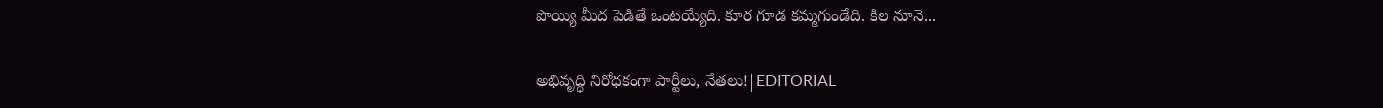పొయ్యి మీద పెడితే ఒంటయ్యేది. కూర గూడ కమ్మగుండేది. కిల నూనె...

అభివృద్ధి నిరోధకంగా పార్టీలు, నేతలు!|EDITORIAL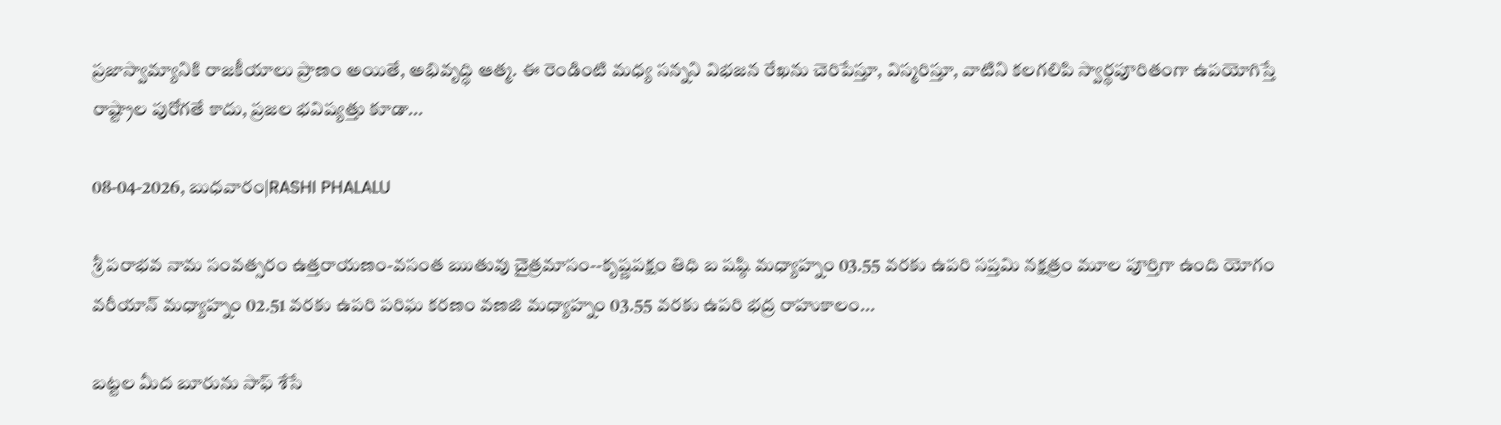ప్రజాస్వామ్యానికి రాజకీయాలు ప్రాణం అయితే, అభివృద్ధి ఆత్మ. ఈ రెండింటి మధ్య సన్నని విభజన రేఖను చెరిపేస్తూ, విస్మరిస్తూ, వాటిని కలగలిపి స్వార్థపూరితంగా ఉపయోగిస్తే రాష్ట్రాల పురోగతే కాదు, ప్రజల భవిష్యత్తు కూడా...

08-04-2026, బుధవారం|RASHI PHALALU

శ్రీ పరాభవ నామ సంవత్సరం ఉత్తరాయణం-వసంత ఋతువు చైత్రమాసం--కృష్ణపక్షం తిధి బ షష్ఠి మధ్యాహ్నం 03.55 వరకు ఉపరి సప్తమి నక్షత్రం మూల పూర్తిగా ఉంది యోగం వరీయాన్ మధ్యాహ్నం 02.51 వరకు ఉపరి పరిఘ కరణం వణజి మధ్యాహ్నం 03.55 వరకు ఉపరి భద్ర రాహుకాలం...

బట్టల మీద బూరును సాఫ్ శేసే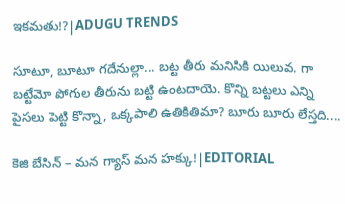ఇకమతు!?|ADUGU TRENDS

సూటూ, బూటూ గదేనుల్లా... బట్ట తీరు మనిసికి యిలువ. గా బట్టేమో పోగుల తీరును బట్టి ఉంటదాయె. కొన్ని బట్టలు ఎన్ని పైసలు పెట్టి కొన్నా, ఒక్కపాలి ఉతికితిమా? బూరు బూరు లేస్తది....

కెజి బేసిన్ – మన గ్యాస్ మన హక్కు!|EDITORIAL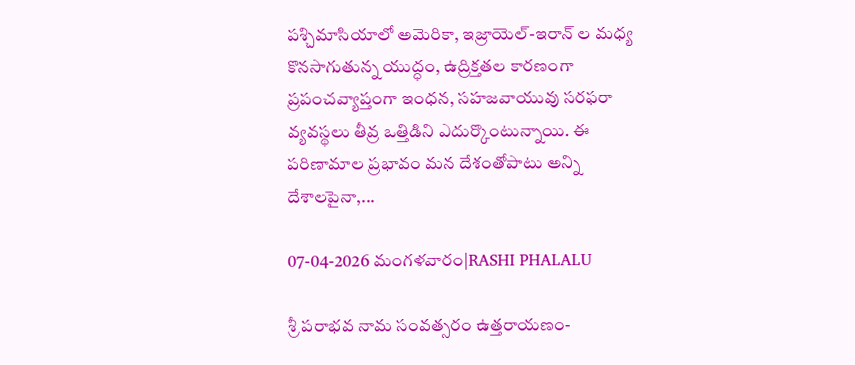పశ్చిమాసియాలో అమెరికా, ఇజ్రాయెల్-ఇరాన్ ల మధ్య కొనసాగుతున్న యుద్ధం, ఉద్రిక్తతల కారణంగా ప్రపంచవ్యాప్తంగా ఇంధన, సహజవాయువు సరఫరా వ్యవస్థలు తీవ్ర ఒత్తిడిని ఎదుర్కొంటున్నాయి. ఈ పరిణామాల ప్రభావం మన దేశంతోపాటు అన్ని దేశాలపైనా,...

07-04-2026 మంగళవారం|RASHI PHALALU

శ్రీ పరాభవ నామ సంవత్సరం ఉత్తరాయణం-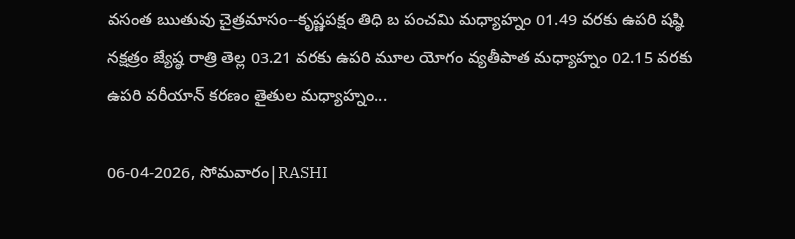వసంత ఋతువు చైత్రమాసం--కృష్ణపక్షం తిధి బ పంచమి మధ్యాహ్నం 01.49 వరకు ఉపరి షష్ఠి నక్షత్రం జ్యేష్ఠ రాత్రి తెల్ల 03.21 వరకు ఉపరి మూల యోగం వ్యతీపాత మధ్యాహ్నం 02.15 వరకు ఉపరి వరీయాన్ కరణం తైతుల మధ్యాహ్నం...

06-04-2026, సోమవారం|RASHI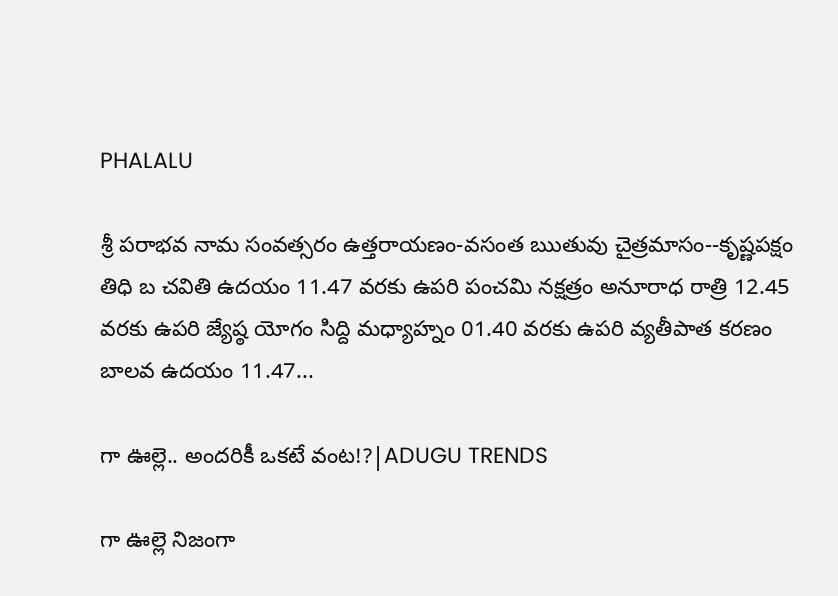PHALALU

శ్రీ పరాభవ నామ సంవత్సరం ఉత్తరాయణం-వసంత ఋతువు చైత్రమాసం--కృష్ణపక్షం తిధి బ చవితి ఉదయం 11.47 వరకు ఉపరి పంచమి నక్షత్రం అనూరాధ రాత్రి 12.45 వరకు ఉపరి జ్యేష్ఠ యోగం సిద్ది మధ్యాహ్నం 01.40 వరకు ఉపరి వ్యతీపాత కరణం బాలవ ఉదయం 11.47...

గా ఊల్లె.. అందరికీ ఒకటే వంట!?|ADUGU TRENDS

గా ఊల్లె నిజంగా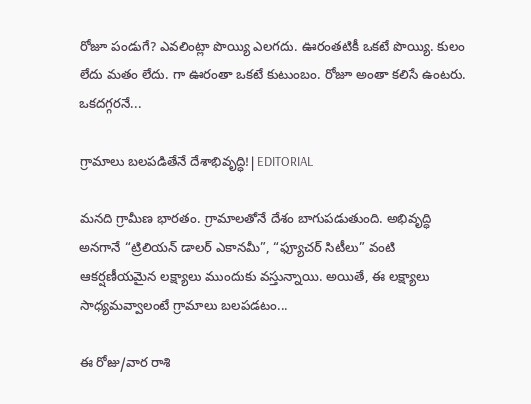రోజూ పండుగే? ఎవలింట్లా పొయ్యి ఎలగదు. ఊరంతటికీ ఒకటే పొయ్యి. కులం లేదు మతం లేదు. గా ఊరంతా ఒకటే కుటుంబం. రోజూ అంతా కలిసే ఉంటరు. ఒకదగ్గరనే...

గ్రామాలు బలపడితేనే దేశాభివృద్ధి!|EDITORIAL

మనది గ్రామీణ భారతం. గ్రామాలతోనే దేశం బాగుపడుతుంది. అభివృద్ధి అనగానే “ట్రిలియన్ డాలర్ ఎకానమీ”, “ఫ్యూచర్ సిటీలు” వంటి ఆకర్షణీయమైన లక్ష్యాలు ముందుకు వస్తున్నాయి. అయితే, ఈ లక్ష్యాలు సాధ్యమవ్వాలంటే గ్రామాలు బలపడటం...

ఈ రోజు/వార రాశి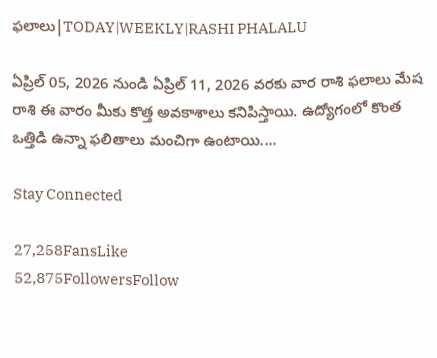ఫలాలు|TODAY|WEEKLY|RASHI PHALALU

ఏప్రిల్ 05, 2026 నుండి ఏప్రిల్ 11, 2026 వరకు వార రాశి ఫలాలు మేష రాశి ఈ వారం మీకు కొత్త అవకాశాలు కనిపిస్తాయి. ఉద్యోగంలో కొంత ఒత్తిడి ఉన్నా ఫలితాలు మంచిగా ఉంటాయి....

Stay Connected

27,258FansLike
52,875FollowersFollow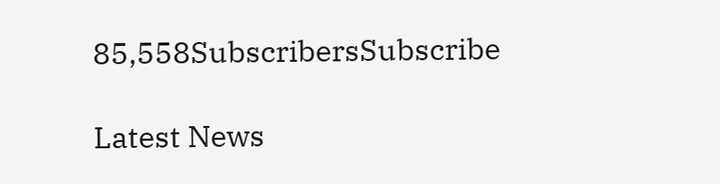85,558SubscribersSubscribe

Latest News